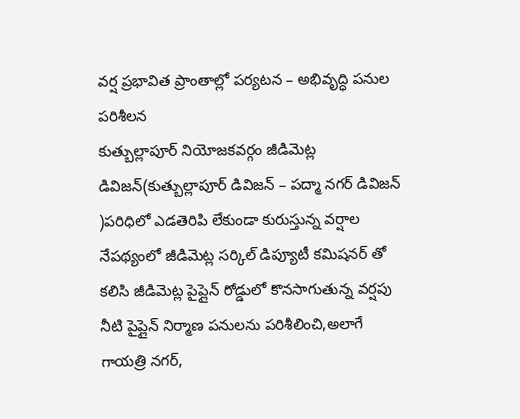వర్ష ప్రభావిత ప్రాంతాల్లో పర్యటన – అభివృద్ధి పనుల పరిశీలన
కుత్బుల్లాపూర్ నియోజకవర్గం జీడిమెట్ల డివిజన్(కుత్బుల్లాపూర్ డివిజన్ – పద్మా నగర్ డివిజన్ )పరిధిలో ఎడతెరిపి లేకుండా కురుస్తున్న వర్షాల నేపథ్యంలో జీడిమెట్ల సర్కిల్ డిప్యూటీ కమిషనర్ తో కలిసి జీడిమెట్ల పైప్లైన్ రోడ్డులో కొనసాగుతున్న వర్షపు నీటి పైప్లైన్ నిర్మాణ పనులను పరిశీలించి,అలాగే గాయత్రి నగర్,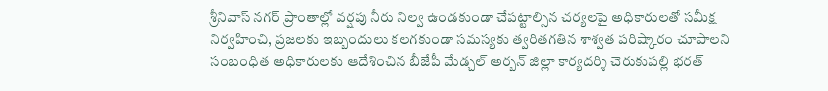శ్రీనివాస్ నగర్ ప్రాంతాల్లో వర్షపు నీరు నిల్వ ఉండకుండా చేపట్టాల్సిన చర్యలపై అధికారులతో సమీక్ష నిర్వహించి, ప్రజలకు ఇబ్బందులు కలగకుండా సమస్యకు త్వరితగతిన శాశ్వత పరిష్కారం చూపాలని సంబంధిత అధికారులకు ఆదేశించిన బీజేపీ మేడ్చల్ అర్బన్ జిల్లా కార్యదర్శి చెరుకుపల్లి భరత్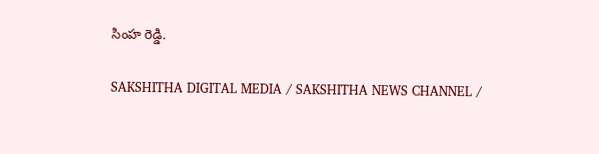సింహ రెడ్డి.

SAKSHITHA DIGITAL MEDIA / SAKSHITHA NEWS CHANNEL /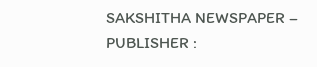SAKSHITHA NEWSPAPER – PUBLISHER :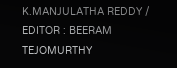K.MANJULATHA REDDY / EDITOR : BEERAM TEJOMURTHY